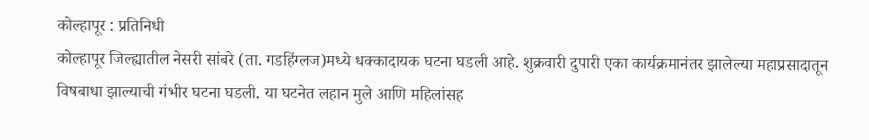कोल्हापूर : प्रतिनिधी
कोल्हापूर जिल्ह्यातील नेसरी सांबरे (ता. गडहिंग्लज)मध्ये धक्कादायक घटना घडली आहे. शुक्रवारी दुपारी एका कार्यक्रमानंतर झालेल्या महाप्रसादातून विषबाधा झाल्याची गंभीर घटना घडली. या घटनेत लहान मुले आणि महिलांसह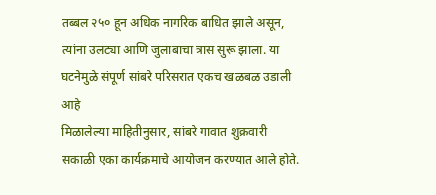तब्बल २५० हून अधिक नागरिक बाधित झाले असून, त्यांना उलट्या आणि जुलाबाचा त्रास सुरू झाला. या घटनेमुळे संपूर्ण सांबरे परिसरात एकच खळबळ उडाली आहे
मिळालेल्या माहितीनुसार, सांबरे गावात शुक्रवारी सकाळी एका कार्यक्रमाचे आयोजन करण्यात आले होते.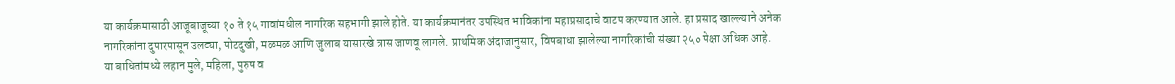या कार्यक्रमासाठी आजूबाजूच्या १० ते १५ गावांमधील नागरिक सहभागी झाले होते. या कार्यक्रमानंतर उपस्थित भाविकांना महाप्रसादाचे वाटप करण्यात आले. हा प्रसाद खाल्ल्याने अनेक नागरिकांना दुपारपासून उलट्या, पोटदुखी, मळमळ आणि जुलाब यासारखे त्रास जाणवू लागले. प्राथमिक अंदाजानुसार, विषबाधा झालेल्या नागरिकांची संख्या २५० पेक्षा अधिक आहे. या बाधितांमध्ये लहान मुले, महिला, पुरुष व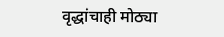वृद्धांचाही मोठ्या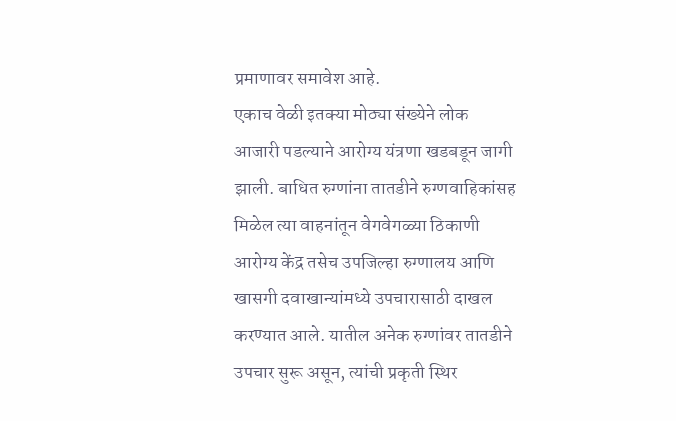प्रमाणावर समावेश आहे.
एकाच वेळी इतक्या मोठ्या संख्येने लोक आजारी पडल्याने आरोग्य यंत्रणा खडबडून जागी झाली. बाधित रुग्णांना तातडीने रुग्णवाहिकांसह मिळेल त्या वाहनांतून वेगवेगळ्या ठिकाणी आरोग्य केंद्र तसेच उपजिल्हा रुग्णालय आणि खासगी दवाखान्यांमध्ये उपचारासाठी दाखल करण्यात आले. यातील अनेक रुग्णांवर तातडीने उपचार सुरू असून, त्यांची प्रकृती स्थिर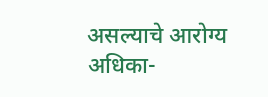असल्याचे आरोग्य अधिका-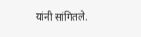यांनी सांगितले.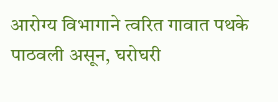आरोग्य विभागाने त्वरित गावात पथके पाठवली असून, घरोघरी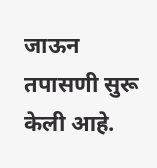जाऊन तपासणी सुरू केली आहे.